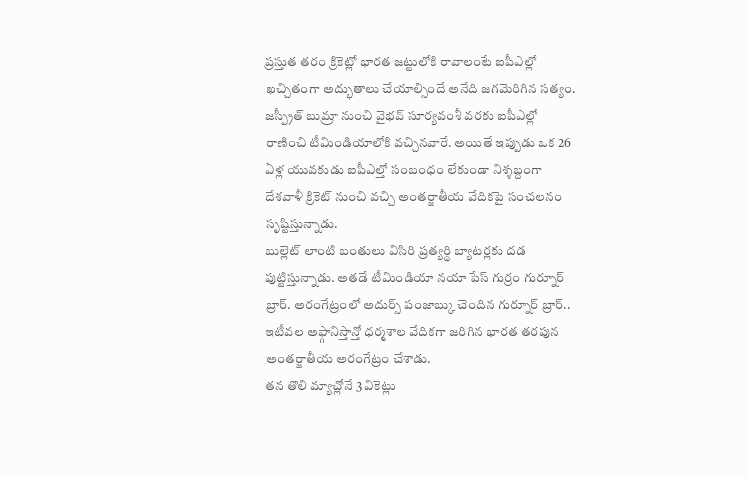ప్రస్తుత తరం క్రికెట్లో భారత జట్టులోకి రావాలంటే ఐపీఎల్లో ఖచ్చితంగా అద్భుతాలు చేయాల్సిందే అనేది జగమెరిగిన సత్యం. జస్ప్రీత్ బుమ్రా నుంచి వైభవ్ సూర్యవంశీ వరకు ఐపీఎల్లో రాణించి టీమిండియాలోకి వచ్చినవారే. అయితే ఇప్పుడు ఒక 26 ఏళ్ల యువకుడు ఐపీఎల్తో సంబంధం లేకుండా నిశ్శబ్దంగా దేశవాళీ క్రికెట్ నుంచి వచ్చి అంతర్జాతీయ వేదికపై సంచలనం సృష్టిస్తున్నాడు.
బుల్లెట్ లాంటి బంతులు విసిరి ప్రత్యర్ధి బ్యాటర్లకు దడ పుట్టిస్తున్నాడు. అతడే టీమిండియా నయా పేస్ గుర్రం గుర్నూర్ బ్రార్. అరంగేట్రంలో అదుర్స్ పంజాబ్కు చెందిన గుర్నూర్ బ్రార్.. ఇటీవల అఫ్గానిస్తాన్తో ధర్మశాల వేదికగా జరిగిన భారత తరపున అంతర్జాతీయ అరంగేట్రం చేశాడు.
తన తొలి మ్యాచ్లోనే 3 వికెట్లు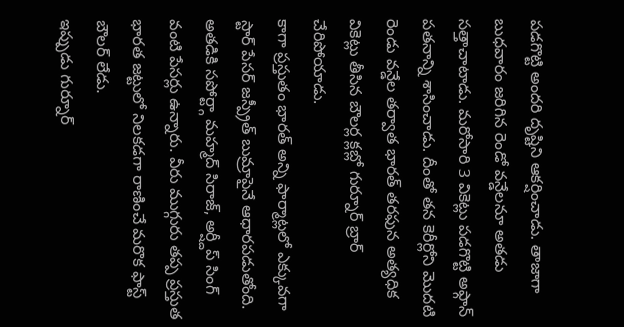పడగొట్టి అందరి దృష్టిని ఆకర్షించాడు. తాజాగా బుధవారం జరిగిన రెండో వన్డేలనూ అతడు సత్తాచాటాడు. మరోసారి 3 వికెట్లు పడగొట్టి అఫ్గాన్ పతనాన్ని శాసించాడు. దీంతో తన కెరీర్లోని మొదటి రెండు వన్డేల తర్వాత భారత్ తరఫున అత్యధిక వికెట్లు తీసిన బౌలర్ల క్లబ్లో గుర్నూర్ బ్రార్ చేరిపోయాడు.
కాగా ప్రస్తుతం భారత్ అన్ని ఫార్మాట్లలో ఎక్కువగా స్టార్ పేసర్ జస్ప్రీత్ బుమ్రాపైనే ఆధారపడుతోంది. అతడికి సపోర్ట్గా మహ్మద్ సిరాజ్, అర్ష్దీప్ సింగ్ వంటి పేసర్లు ఉన్నారు. వీరు ముగ్గురు తప్ప ప్రస్తుత భారత జట్టులో నిలకడగా రాణించే మరొక ఫాస్ట్ బౌలర్ లేడు.
ఇప్పుడు గుర్నూర్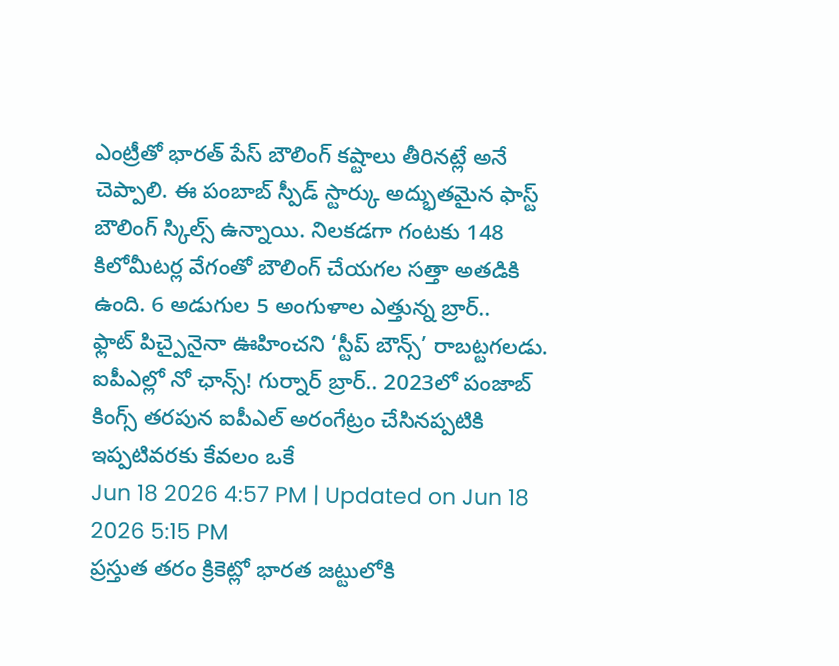ఎంట్రీతో భారత్ పేస్ బౌలింగ్ కష్టాలు తీరినట్లే అనే చెప్పాలి. ఈ పంబాబ్ స్పీడ్ స్టార్కు అద్భుతమైన ఫాస్ట్ బౌలింగ్ స్కిల్స్ ఉన్నాయి. నిలకడగా గంటకు 148 కిలోమీటర్ల వేగంతో బౌలింగ్ చేయగల సత్తా అతడికి ఉంది. 6 అడుగుల 5 అంగుళాల ఎత్తున్న బ్రార్..
ఫ్లాట్ పిచ్పైనైనా ఊహించని ‘స్టీప్ బౌన్స్’ రాబట్టగలడు. ఐపీఎల్లో నో ఛాన్స్! గుర్నార్ బ్రార్.. 2023లో పంజాబ్ కింగ్స్ తరపున ఐపీఎల్ అరంగేట్రం చేసినప్పటికి ఇప్పటివరకు కేవలం ఒకే
Jun 18 2026 4:57 PM | Updated on Jun 18 2026 5:15 PM
ప్రస్తుత తరం క్రికెట్లో భారత జట్టులోకి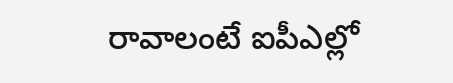రావాలంటే ఐపీఎల్లో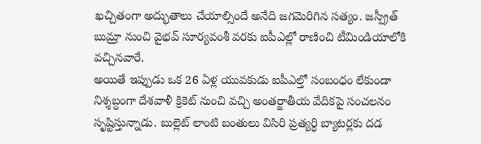ఖచ్చితంగా అద్భుతాలు చేయాల్సిందే అనేది జగమెరిగిన సత్యం. జస్ప్రీత్ బుమ్రా నుంచి వైభవ్ సూర్యవంశీ వరకు ఐపీఎల్లో రాణించి టీమిండియాలోకి వచ్చినవారే.
అయితే ఇప్పుడు ఒక 26 ఏళ్ల యువకుడు ఐపీఎల్తో సంబంధం లేకుండా నిశ్శబ్దంగా దేశవాళీ క్రికెట్ నుంచి వచ్చి అంతర్జాతీయ వేదికపై సంచలనం సృష్టిస్తున్నాడు. బుల్లెట్ లాంటి బంతులు విసిరి ప్రత్యర్ధి బ్యాటర్లకు దడ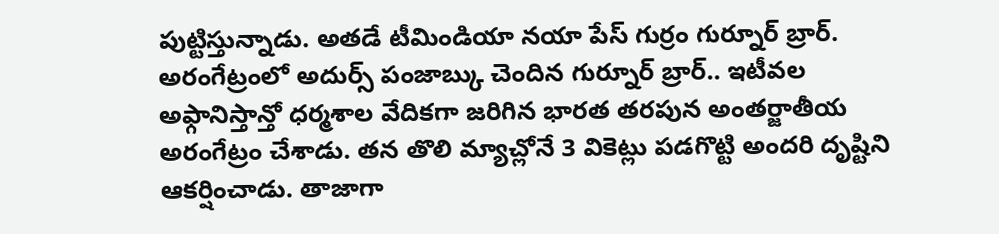పుట్టిస్తున్నాడు. అతడే టీమిండియా నయా పేస్ గుర్రం గుర్నూర్ బ్రార్.
అరంగేట్రంలో అదుర్స్ పంజాబ్కు చెందిన గుర్నూర్ బ్రార్.. ఇటీవల అఫ్గానిస్తాన్తో ధర్మశాల వేదికగా జరిగిన భారత తరపున అంతర్జాతీయ అరంగేట్రం చేశాడు. తన తొలి మ్యాచ్లోనే 3 వికెట్లు పడగొట్టి అందరి దృష్టిని ఆకర్షించాడు. తాజాగా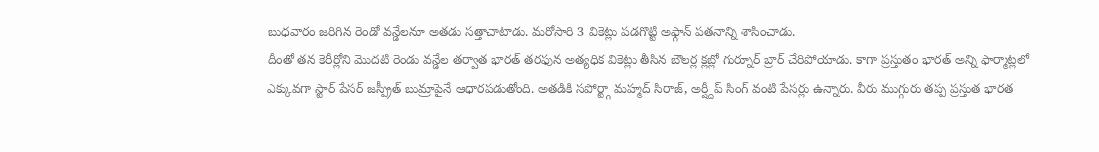బుధవారం జరిగిన రెండో వన్డేలనూ అతడు సత్తాచాటాడు. మరోసారి 3 వికెట్లు పడగొట్టి అఫ్గాన్ పతనాన్ని శాసించాడు.
దీంతో తన కెరీర్లోని మొదటి రెండు వన్డేల తర్వాత భారత్ తరఫున అత్యధిక వికెట్లు తీసిన బౌలర్ల క్లబ్లో గుర్నూర్ బ్రార్ చేరిపోయాడు. కాగా ప్రస్తుతం భారత్ అన్ని ఫార్మాట్లలో ఎక్కువగా స్టార్ పేసర్ జస్ప్రీత్ బుమ్రాపైనే ఆధారపడుతోంది. అతడికి సపోర్ట్గా మహ్మద్ సిరాజ్, అర్ష్దీప్ సింగ్ వంటి పేసర్లు ఉన్నారు. వీరు ముగ్గురు తప్ప ప్రస్తుత భారత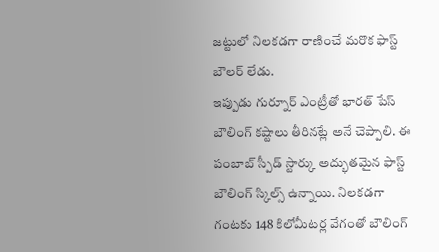జట్టులో నిలకడగా రాణించే మరొక ఫాస్ట్ బౌలర్ లేడు.
ఇప్పుడు గుర్నూర్ ఎంట్రీతో భారత్ పేస్ బౌలింగ్ కష్టాలు తీరినట్లే అనే చెప్పాలి. ఈ పంబాబ్ స్పీడ్ స్టార్కు అద్భుతమైన ఫాస్ట్ బౌలింగ్ స్కిల్స్ ఉన్నాయి. నిలకడగా గంటకు 148 కిలోమీటర్ల వేగంతో బౌలింగ్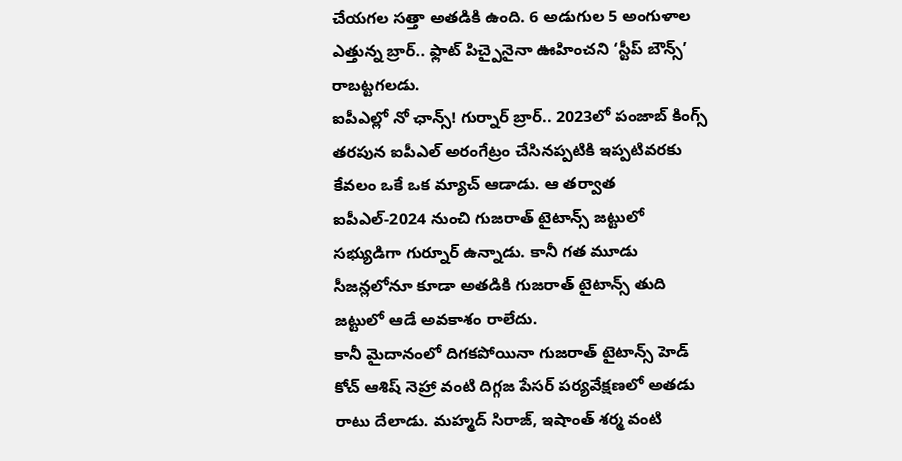చేయగల సత్తా అతడికి ఉంది. 6 అడుగుల 5 అంగుళాల ఎత్తున్న బ్రార్.. ఫ్లాట్ పిచ్పైనైనా ఊహించని ‘స్టీప్ బౌన్స్’ రాబట్టగలడు.
ఐపీఎల్లో నో ఛాన్స్! గుర్నార్ బ్రార్.. 2023లో పంజాబ్ కింగ్స్ తరపున ఐపీఎల్ అరంగేట్రం చేసినప్పటికి ఇప్పటివరకు కేవలం ఒకే ఒక మ్యాచ్ ఆడాడు. ఆ తర్వాత ఐపీఎల్-2024 నుంచి గుజరాత్ టైటాన్స్ జట్టులో సభ్యుడిగా గుర్నూర్ ఉన్నాడు. కానీ గత మూడు సీజన్లలోనూ కూడా అతడికి గుజరాత్ టైటాన్స్ తుది జట్టులో ఆడే అవకాశం రాలేదు.
కానీ మైదానంలో దిగకపోయినా గుజరాత్ టైటాన్స్ హెడ్ కోచ్ ఆశిష్ నెహ్రా వంటి దిగ్గజ పేసర్ పర్యవేక్షణలో అతడు రాటు దేలాడు. మహ్మద్ సిరాజ్, ఇషాంత్ శర్మ వంటి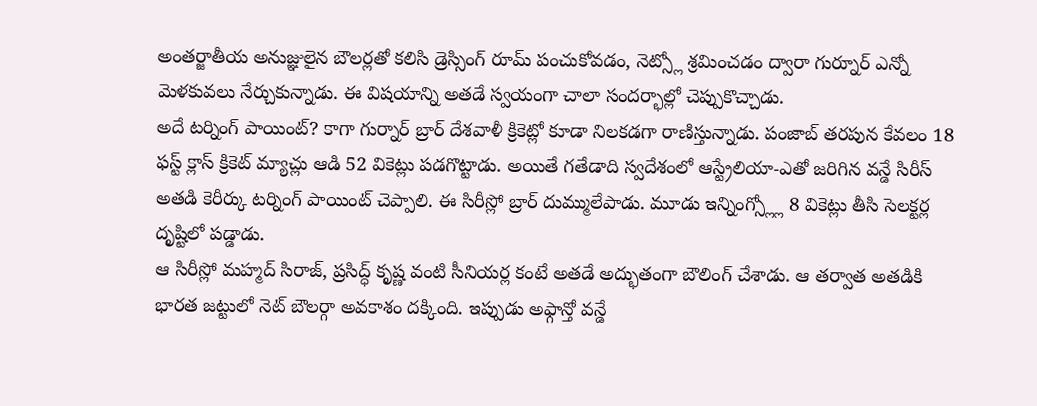అంతర్జాతీయ అనుజ్ఞులైన బౌలర్లతో కలిసి డ్రెస్సింగ్ రూమ్ పంచుకోవడం, నెట్స్లో శ్రమించడం ద్వారా గుర్నూర్ ఎన్నో మెళకువలు నేర్చుకున్నాడు. ఈ విషయాన్ని అతడే స్వయంగా చాలా సందర్భాల్లో చెప్పుకొచ్చాడు.
అదే టర్నింగ్ పాయింట్? కాగా గుర్నార్ బ్రార్ దేశవాళీ క్రికెట్లో కూడా నిలకడగా రాణిస్తున్నాడు. పంజాబ్ తరపున కేవలం 18 ఫస్ట్ క్లాస్ క్రికెట్ మ్యాచ్లు ఆడి 52 వికెట్లు పడగొట్టాడు. అయితే గతేడాది స్వదేశంలో ఆస్ట్రేలియా-ఎతో జరిగిన వన్డే సిరీస్ అతడి కెరీర్కు టర్నింగ్ పాయింట్ చెప్పాలి. ఈ సిరీస్లో బ్రార్ దుమ్ములేపాడు. మూడు ఇన్నింగ్స్ల్లో 8 వికెట్లు తీసి సెలక్టర్ల దృష్టిలో పడ్డాడు.
ఆ సిరీస్లో మహ్మద్ సిరాజ్, ప్రసిద్ధ్ కృష్ణ వంటి సీనియర్ల కంటే అతడే అద్భుతంగా బౌలింగ్ చేశాడు. ఆ తర్వాత అతడికి భారత జట్టులో నెట్ బౌలర్గా అవకాశం దక్కింది. ఇప్పుడు అఫ్గాన్తో వన్డే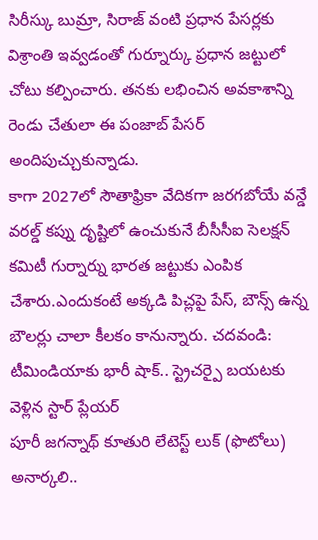సిరీస్కు బుమ్రా, సిరాజ్ వంటి ప్రధాన పేసర్లకు విశ్రాంతి ఇవ్వడంతో గుర్నూర్కు ప్రధాన జట్టులో చోటు కల్పించారు. తనకు లభించిన అవకాశాన్ని రెండు చేతులా ఈ పంజాబ్ పేసర్ అందిపుచ్చుకున్నాడు.
కాగా 2027లో సౌతాఫ్రికా వేదికగా జరగబోయే వన్డే వరల్డ్ కప్ను దృష్టిలో ఉంచుకునే బీసీసీఐ సెలక్షన్ కమిటీ గుర్నార్ను భారత జట్టుకు ఎంపిక చేశారు.ఎందుకంటే అక్కడి పిచ్లపై పేస్, బౌన్స్ ఉన్న బౌలర్లు చాలా కీలకం కానున్నారు. చదవండి: టీమిండియాకు భారీ షాక్.. స్ట్రెచర్పై బయటకు వెళ్లిన స్టార్ ప్లేయర్
పూరీ జగన్నాథ్ కూతురి లేటెస్ట్ లుక్ (ఫొటోలు)
అనార్కలి..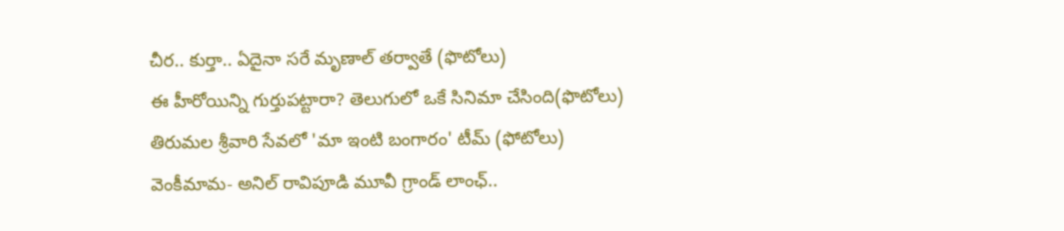చీర.. కుర్తా.. ఏదైనా సరే మృణాల్ తర్వాతే (ఫొటోలు)
ఈ హీరోయిన్ని గుర్తుపట్టారా? తెలుగులో ఒకే సినిమా చేసింది(ఫొటోలు)
తిరుమల శ్రీవారి సేవలో 'మా ఇంటి బంగారం' టీమ్ (ఫోటోలు)
వెంకీమామ- అనిల్ రావిపూడి మూవీ గ్రాండ్ లాంఛ్..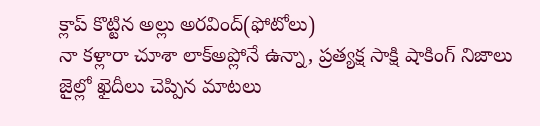క్లాప్ కొట్టిన అల్లు అరవింద్(ఫోటోలు)
నా కళ్లారా చూశా లాక్అప్లోనే ఉన్నా, ప్రత్యక్ష సాక్షి షాకింగ్ నిజాలు
జైల్లో ఖైదీలు చెప్పిన మాటలు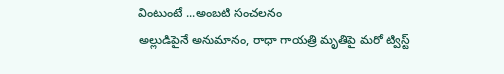వింటుంటే ...అంబటి సంచలనం
అల్లుడిపైనే అనుమానం, రాధా గాయత్రి మృతిపై మరో ట్విస్ట్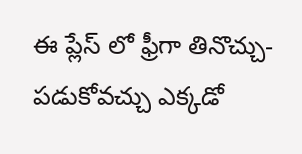ఈ ప్లేస్ లో ఫ్రీగా తినొచ్చు- పడుకోవచ్చు ఎక్కడో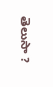తెలుసా ?